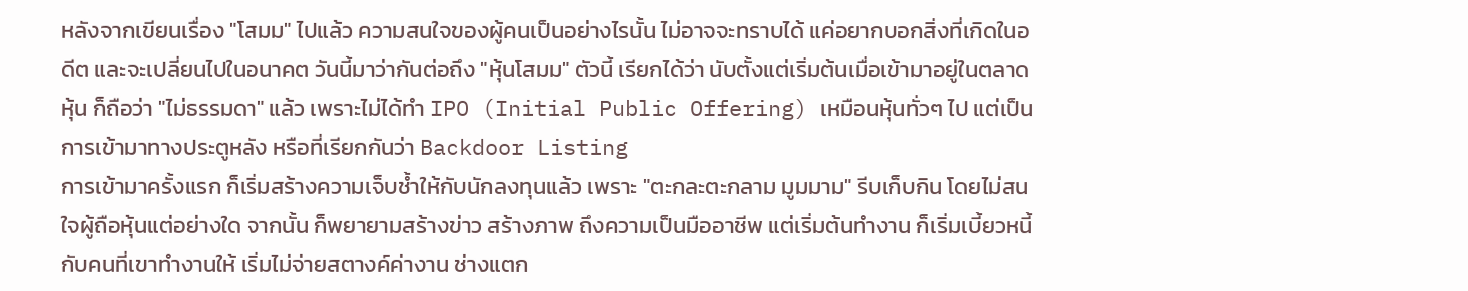หลังจากเขียนเรื่อง "โสมม" ไปแล้ว ความสนใจของผู้คนเป็นอย่างไรนั้น ไม่อาจจะทราบได้ แค่อยากบอกสิ่งที่เกิดในอดีต และจะเปลี่ยนไปในอนาคต วันนี้มาว่ากันต่อถึง "หุ้นโสมม" ตัวนี้ เรียกได้ว่า นับตั้งแต่เริ่มต้นเมื่อเข้ามาอยู่ในตลาดหุ้น ก็ถือว่า "ไม่ธรรมดา" แล้ว เพราะไม่ได้ทำ IPO (Initial Public Offering) เหมือนหุ้นทั่วๆ ไป แต่เป็นการเข้ามาทางประตูหลัง หรือที่เรียกกันว่า Backdoor Listing
การเข้ามาครั้งแรก ก็เริ่มสร้างความเจ็บช้ำให้กับนักลงทุนแล้ว เพราะ "ตะกละตะกลาม มูมมาม" รีบเก็บกิน โดยไม่สนใจผู้ถือหุ้นแต่อย่างใด จากนั้น ก็พยายามสร้างข่าว สร้างภาพ ถึงความเป็นมืออาชีพ แต่เริ่มต้นทำงาน ก็เริ่มเบี้ยวหนี้กับคนที่เขาทำงานให้ เริ่มไม่จ่ายสตางค์ค่างาน ช่างแตก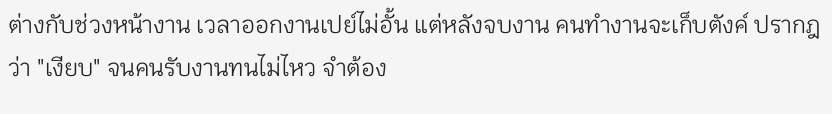ต่างกับช่วงหน้างาน เวลาออกงานเปย์ไม่อั้น แต่หลังจบงาน คนทำงานจะเก็บตังค์ ปรากฎว่า "เงียบ" จนคนรับงานทนไม่ไหว จำต้อง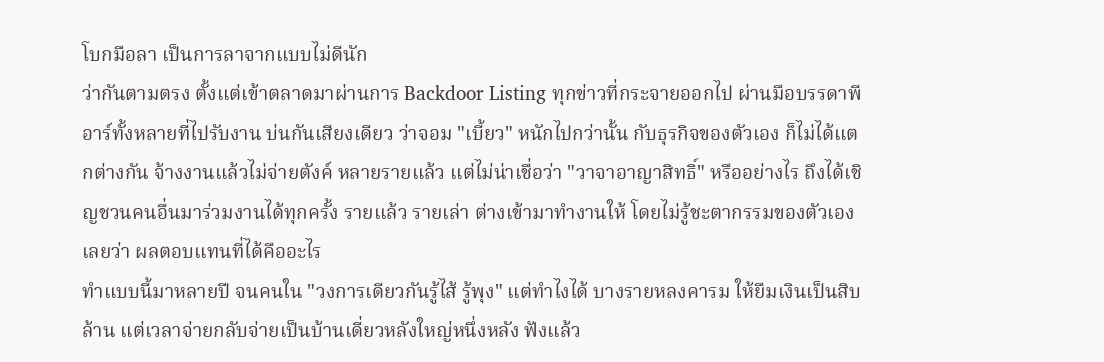โบกมือลา เป็นการลาจากแบบไม่ดีนัก
ว่ากันตามตรง ตั้งแต่เข้าตลาดมาผ่านการ Backdoor Listing ทุกข่าวที่กระจายออกไป ผ่านมือบรรดาพีอาร์ทั้งหลายที่ไปรับงาน บ่นกันเสียงเดียว ว่าจอม "เบี้ยว" หนักไปกว่านั้น กับธุรกิจของตัวเอง ก็ไม่ได้แตกต่างกัน จ้างงานแล้วไม่จ่ายตังค์ หลายรายแล้ว แต่ไม่น่าเชื่อว่า "วาจาอาญาสิทธิ์" หรืออย่างไร ถึงได้เชิญชวนคนอื่นมาร่วมงานได้ทุกครั้ง รายแล้ว รายเล่า ต่างเข้ามาทำงานให้ โดยไม่รู้ชะตากรรมของตัวเองเลยว่า ผลตอบแทนที่ได้คืออะไร
ทำแบบนี้มาหลายปี จนคนใน "วงการเดียวกันรู้ไส้ รู้พุง" แต่ทำไงได้ บางรายหลงคารม ให้ยืมเงินเป็นสิบล้าน แต่เวลาจ่ายกลับจ่ายเป็นบ้านเดี่ยวหลังใหญ่หนึ่งหลัง ฟังแล้ว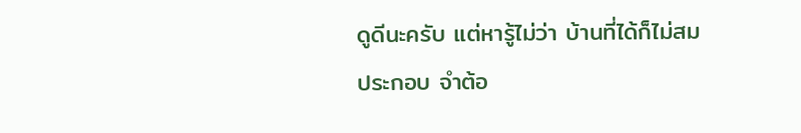ดูดีนะครับ แต่หารู้ไม่ว่า บ้านที่ได้ก็ไม่สมประกอบ จำต้อ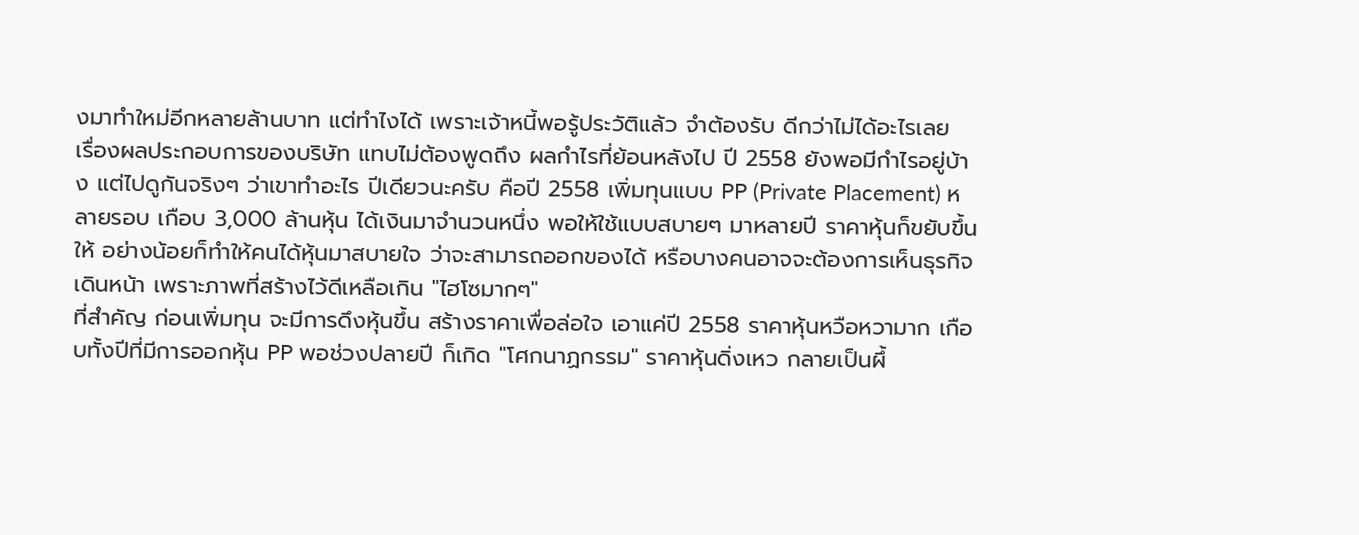งมาทำใหม่อีกหลายล้านบาท แต่ทำไงได้ เพราะเจ้าหนี้พอรู้ประวัติแล้ว จำต้องรับ ดีกว่าไม่ได้อะไรเลย
เรื่องผลประกอบการของบริษัท แทบไม่ต้องพูดถึง ผลกำไรที่ย้อนหลังไป ปี 2558 ยังพอมีกำไรอยู่บ้าง แต่ไปดูกันจริงๆ ว่าเขาทำอะไร ปีเดียวนะครับ คือปี 2558 เพิ่มทุนแบบ PP (Private Placement) หลายรอบ เกือบ 3,000 ล้านหุ้น ได้เงินมาจำนวนหนึ่ง พอให้ใช้แบบสบายๆ มาหลายปี ราคาหุ้นก็ขยับขึ้นให้ อย่างน้อยก็ทำให้คนได้หุ้นมาสบายใจ ว่าจะสามารถออกของได้ หรือบางคนอาจจะต้องการเห็นธุรกิจเดินหน้า เพราะภาพที่สร้างไว้ดีเหลือเกิน "ไฮโซมากๆ"
ที่สำคัญ ก่อนเพิ่มทุน จะมีการดึงหุ้นขึ้น สร้างราคาเพื่อล่อใจ เอาแค่ปี 2558 ราคาหุ้นหวือหวามาก เกือบทั้งปีที่มีการออกหุ้น PP พอช่วงปลายปี ก็เกิด "โศกนาฏกรรม" ราคาหุ้นดิ่งเหว กลายเป็นผึ้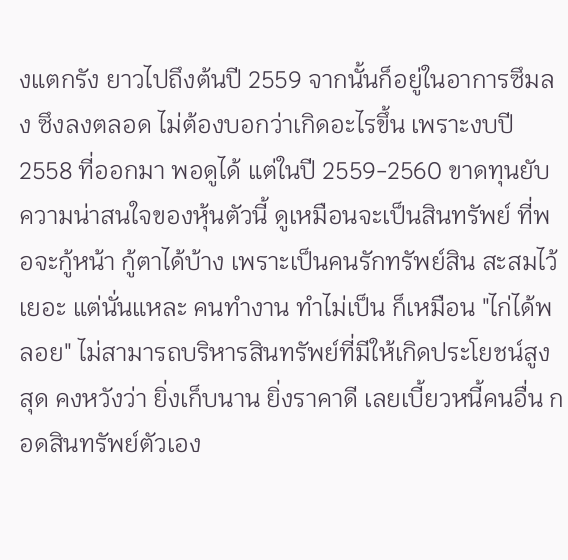งแตกรัง ยาวไปถึงต้นปี 2559 จากนั้นก็อยู่ในอาการซึมลง ซึงลงตลอด ไม่ต้องบอกว่าเกิดอะไรขึ้น เพราะงบปี 2558 ที่ออกมา พอดูได้ แต่ในปี 2559-2560 ขาดทุนยับ
ความน่าสนใจของหุ้นตัวนี้ ดูเหมือนจะเป็นสินทรัพย์ ที่พอจะกู้หน้า กู้ตาได้บ้าง เพราะเป็นคนรักทรัพย์สิน สะสมไว้เยอะ แต่นั่นแหละ คนทำงาน ทำไม่เป็น ก็เหมือน "ไก่ได้พลอย" ไม่สามารถบริหารสินทรัพย์ที่มีให้เกิดประโยชน์สูงสุด คงหวังว่า ยิ่งเก็บนาน ยิ่งราคาดี เลยเบี้ยวหนี้คนอื่น กอดสินทรัพย์ตัวเอง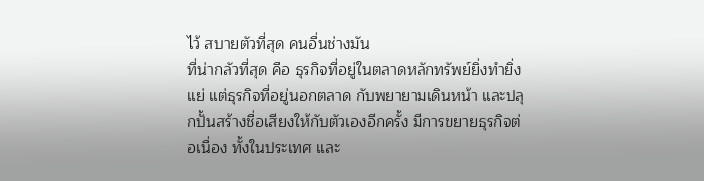ไว้ สบายตัวที่สุด คนอื่นช่างมัน
ที่น่ากลัวที่สุด คือ ธุรกิจที่อยู่ในตลาดหลักทรัพย์ยิ่งทำยิ่งแย่ แต่ธุรกิจที่อยู่นอกตลาด กับพยายามเดินหน้า และปลุกปั้นสร้างชื่อเสียงให้กับตัวเองอีกครั้ง มีการขยายธุรกิจต่อเนื่อง ทั้งในประเทศ และ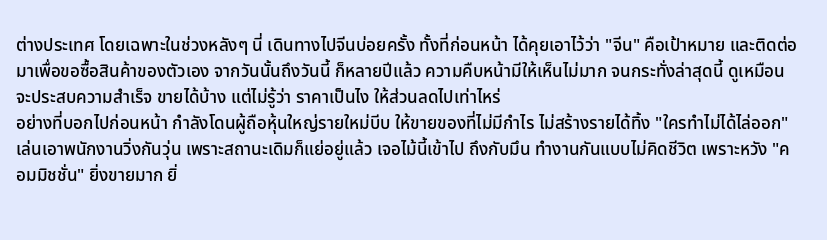ต่างประเทศ โดยเฉพาะในช่วงหลังๆ นี่ เดินทางไปจีนบ่อยครั้ง ทั้งที่ก่อนหน้า ได้คุยเอาไว้ว่า "จีน" คือเป้าหมาย และติดต่อมาเพื่อขอซื้อสินค้าของตัวเอง จากวันนั้นถึงวันนี้ ก็หลายปีแล้ว ความคืบหน้ามีให้เห็นไม่มาก จนกระทั่งล่าสุดนี้ ดูเหมือนจะประสบความสำเร็จ ขายได้บ้าง แต่ไม่รู้ว่า ราคาเป็นไง ให้ส่วนลดไปเท่าไหร่
อย่างที่บอกไปก่อนหน้า กำลังโดนผู้ถือหุ้นใหญ่รายใหม่บีบ ให้ขายของที่ไม่มีกำไร ไม่สร้างรายได้ทิ้ง "ใครทำไม่ได้ไล่ออก" เล่นเอาพนักงานวิ่งกันวุ่น เพราะสถานะเดิมก็แย่อยู่แล้ว เจอไม้นี้เข้าไป ถึงกับมึน ทำงานกันแบบไม่คิดชีวิต เพราะหวัง "คอมมิชชั่น" ยิ่งขายมาก ยิ่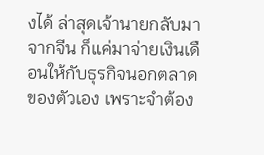งได้ ล่าสุดเจ้านายกลับมาจากจีน ก็แค่มาจ่ายเงินเดือนให้กับธุรกิจนอกตลาดของตัวเอง เพราะจำต้อง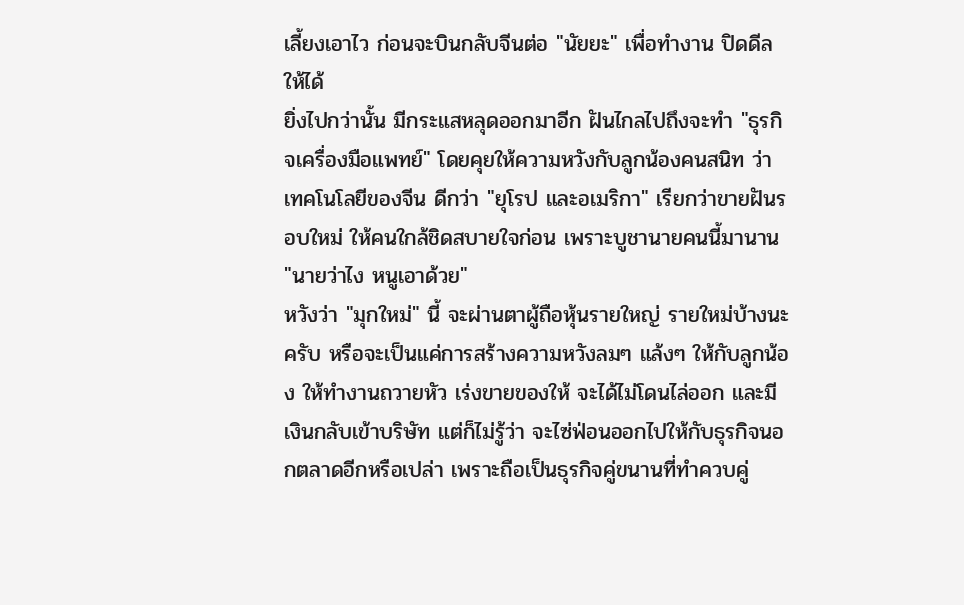เลี้ยงเอาไว ก่อนจะบินกลับจีนต่อ "นัยยะ" เพื่อทำงาน ปิดดีลให้ได้
ยิ่งไปกว่านั้น มีกระแสหลุดออกมาอีก ฝันไกลไปถึงจะทำ "ธุรกิจเครื่องมือแพทย์" โดยคุยให้ความหวังกับลูกน้องคนสนิท ว่าเทคโนโลยีของจีน ดีกว่า "ยุโรป และอเมริกา" เรียกว่าขายฝันรอบใหม่ ให้คนใกล้ชิดสบายใจก่อน เพราะบูชานายคนนี้มานาน "นายว่าไง หนูเอาด้วย"
หวังว่า "มุกใหม่" นี้ จะผ่านตาผู้ถือหุ้นรายใหญ่ รายใหม่บ้างนะครับ หรือจะเป็นแค่การสร้างความหวังลมๆ แล้งๆ ให้กับลูกน้อง ให้ทำงานถวายหัว เร่งขายของให้ จะได้ไม่โดนไล่ออก และมีเงินกลับเข้าบริษัท แต่ก็ไม่รู้ว่า จะไซ่ฟ่อนออกไปให้กับธุรกิจนอกตลาดอีกหรือเปล่า เพราะถือเป็นธุรกิจคู่ขนานที่ทำควบคู่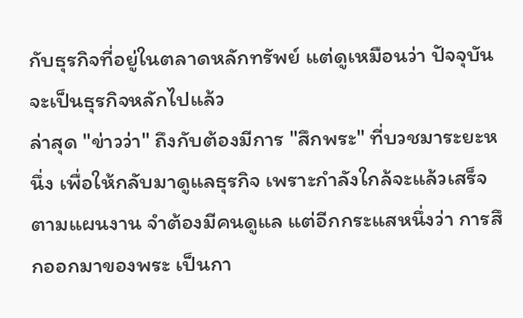กับธุรกิจที่อยู่ในตลาดหลักทรัพย์ แต่ดูเหมือนว่า ปัจจุบันจะเป็นธุรกิจหลักไปแล้ว
ล่าสุด "ข่าวว่า" ถึงกับต้องมีการ "สึกพระ" ที่บวชมาระยะหนึ่ง เพื่อให้กลับมาดูแลธุรกิจ เพราะกำลังใกล้จะแล้วเสร็จตามแผนงาน จำต้องมีคนดูแล แต่อีกกระแสหนึ่งว่า การสึกออกมาของพระ เป็นกา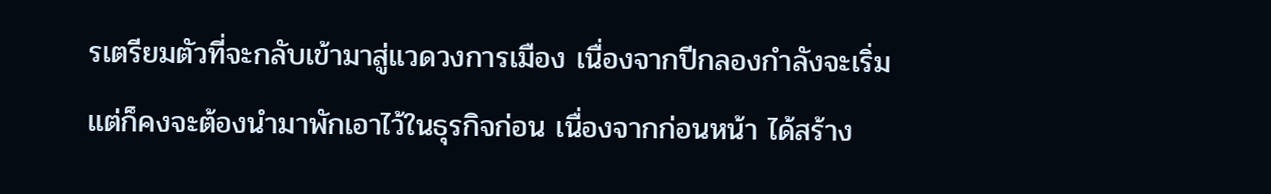รเตรียมตัวที่จะกลับเข้ามาสู่แวดวงการเมือง เนื่องจากปีกลองกำลังจะเริ่ม แต่ก็คงจะต้องนำมาพักเอาไว้ในธุรกิจก่อน เนื่องจากก่อนหน้า ได้สร้าง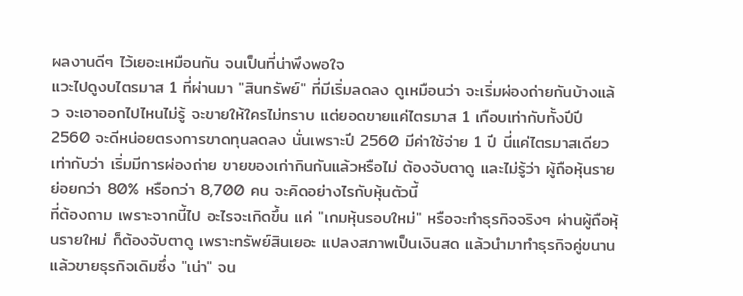ผลงานดีๆ ไว้เยอะเหมือนกัน จนเป็นที่น่าพึงพอใจ
แวะไปดูงบไตรมาส 1 ที่ผ่านมา "สินทรัพย์" ที่มีเริ่มลดลง ดูเหมือนว่า จะเริ่มผ่องถ่ายกันบ้างแล้ว จะเอาออกไปไหนไม่รู้ จะขายให้ใครไม่ทราบ แต่ยอดขายแค่ไตรมาส 1 เกือบเท่ากับทั้งปีปี 2560 จะดีหน่อยตรงการขาดทุนลดลง นั่นเพราะปี 2560 มีค่าใช้จ่าย 1 ปี นี่แค่ไตรมาสเดียว เท่ากับว่า เริ่มมีการผ่องถ่าย ขายของเก่ากินกันแล้วหรือไม่ ต้องจับตาดู และไม่รู้ว่า ผู้ถือหุ้นรายย่อยกว่า 80% หรือกว่า 8,700 คน จะคิดอย่างไรกับหุ้นตัวนี้
ที่ต้องถาม เพราะจากนี้ไป อะไรจะเกิดขึ้น แค่ "เกมหุ้นรอบใหม่" หรือจะทำธุรกิจจริงๆ ผ่านผู้ถือหุ้นรายใหม่ ก็ต้องจับตาดู เพราะทรัพย์สินเยอะ แปลงสภาพเป็นเงินสด แล้วนำมาทำธุรกิจคู่ขนาน แล้วขายธุรกิจเดิมซึ่ง "เน่า" จน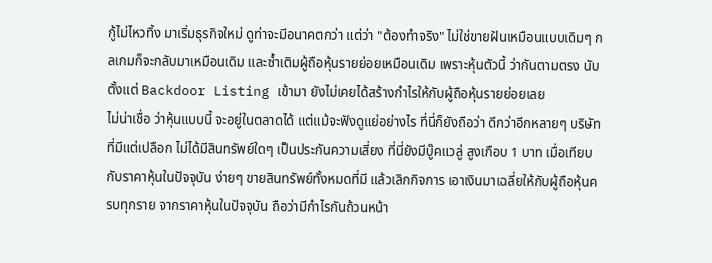กู้ไม่ไหวทิ้ง มาเริ่มธุรกิจใหม่ ดูท่าจะมีอนาคตกว่า แต่ว่า "ต้องทำจริง" ไม่ใช่ขายฝันเหมือนแบบเดิมๆ กลเกมก็จะกลับมาเหมือนเดิม และซ้ำเติมผู้ถือหุ้นรายย่อยเหมือนเดิม เพราะหุ้นตัวนี้ ว่ากันตามตรง นับตั้งแต่ Backdoor Listing เข้ามา ยังไม่เคยได้สร้างกำไรให้กับผู้ถือหุ้นรายย่อยเลย
ไม่น่าเชื่อ ว่าหุ้นแบบนี้ จะอยู่ในตลาดได้ แต่แม้จะฟังดูแย่อย่างไร ที่นี่ก็ยังถือว่า ดีกว่าอีกหลายๆ บริษัท ที่มีแต่เปลือก ไม่ได้มีสินทรัพย์ใดๆ เป็นประกันความเสี่ยง ที่นี่ยังมีบู๊คแวลู่ สูงเกือบ 1 บาท เมื่อเทียบกับราคาหุ้นในปัจจุบัน ง่ายๆ ขายสินทรัพย์ทั้งหมดที่มี แล้วเลิกกิจการ เอาเงินมาเฉลี่ยให้กับผู้ถือหุ้นครบทุกราย จากราคาหุ้นในปัจจุบัน ถือว่ามีกำไรกันถ้วนหน้า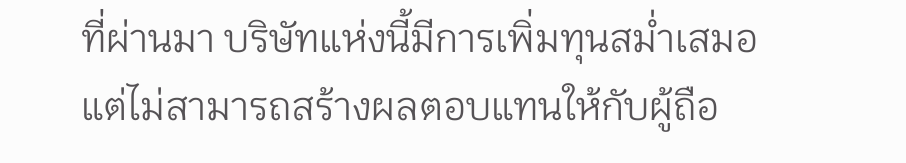ที่ผ่านมา บริษัทแห่งนี้มีการเพิ่มทุนสม่ำเสมอ แต่ไม่สามารถสร้างผลตอบแทนให้กับผู้ถือ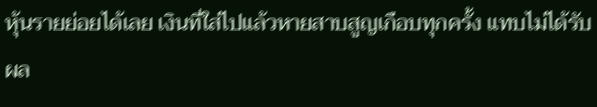หุ้นรายย่อยได้เลย เงินที่ใส่ไปแล้วหายสาบสูญเกือบทุกครั้ง แทบไม่ได้รับผล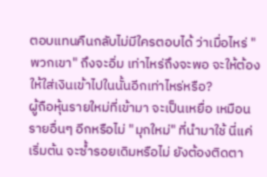ตอบแทนคืนกลับไม่มีใครตอบได้ ว่าเมื่อไหร่ "พวกเขา" ถึงจะอิ่ม เท่าไหร่ถึงจะพอ จะให้ต้องให้ใส่เงินเข้าไปในนั้นอีกเท่าไหร่หรือ?
ผู้ถือหุ้นรายใหม่ที่เข้ามา จะเป็นเหยื่อ เหมือนรายอื่นๆ อีกหรือไม่ "มุกใหม่" ที่นำมาใช้ นี่แค่เริ่มต้น จะซ้ำรอยเดิมหรือไม่ ยังต้องติดตา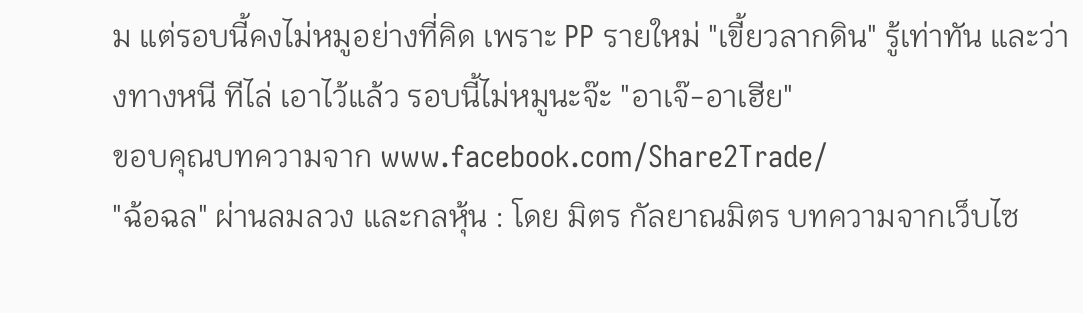ม แต่รอบนี้คงไม่หมูอย่างที่คิด เพราะ PP รายใหม่ "เขี้ยวลากดิน" รู้เท่าทัน และว่างทางหนี ทีไล่ เอาไว้แล้ว รอบนี้ไม่หมูนะจ๊ะ "อาเจ๊-อาเฮีย"
ขอบคุณบทความจาก www.facebook.com/Share2Trade/
"ฉ้อฉล" ผ่านลมลวง และกลหุ้น : โดย มิตร กัลยาณมิตร บทความจากเว็บไซ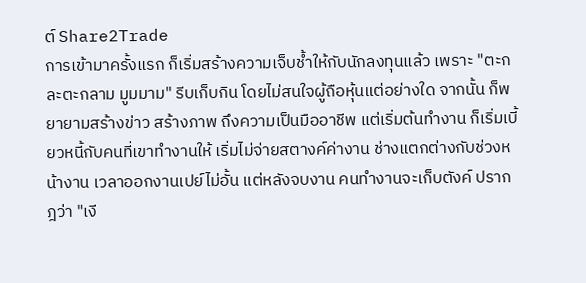ต์ Share2Trade
การเข้ามาครั้งแรก ก็เริ่มสร้างความเจ็บช้ำให้กับนักลงทุนแล้ว เพราะ "ตะกละตะกลาม มูมมาม" รีบเก็บกิน โดยไม่สนใจผู้ถือหุ้นแต่อย่างใด จากนั้น ก็พยายามสร้างข่าว สร้างภาพ ถึงความเป็นมืออาชีพ แต่เริ่มต้นทำงาน ก็เริ่มเบี้ยวหนี้กับคนที่เขาทำงานให้ เริ่มไม่จ่ายสตางค์ค่างาน ช่างแตกต่างกับช่วงหน้างาน เวลาออกงานเปย์ไม่อั้น แต่หลังจบงาน คนทำงานจะเก็บตังค์ ปรากฎว่า "เงี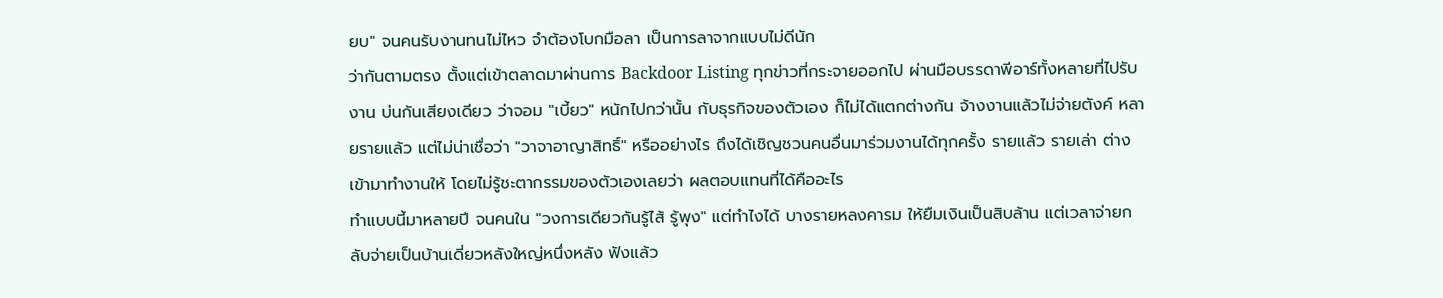ยบ" จนคนรับงานทนไม่ไหว จำต้องโบกมือลา เป็นการลาจากแบบไม่ดีนัก
ว่ากันตามตรง ตั้งแต่เข้าตลาดมาผ่านการ Backdoor Listing ทุกข่าวที่กระจายออกไป ผ่านมือบรรดาพีอาร์ทั้งหลายที่ไปรับงาน บ่นกันเสียงเดียว ว่าจอม "เบี้ยว" หนักไปกว่านั้น กับธุรกิจของตัวเอง ก็ไม่ได้แตกต่างกัน จ้างงานแล้วไม่จ่ายตังค์ หลายรายแล้ว แต่ไม่น่าเชื่อว่า "วาจาอาญาสิทธิ์" หรืออย่างไร ถึงได้เชิญชวนคนอื่นมาร่วมงานได้ทุกครั้ง รายแล้ว รายเล่า ต่างเข้ามาทำงานให้ โดยไม่รู้ชะตากรรมของตัวเองเลยว่า ผลตอบแทนที่ได้คืออะไร
ทำแบบนี้มาหลายปี จนคนใน "วงการเดียวกันรู้ไส้ รู้พุง" แต่ทำไงได้ บางรายหลงคารม ให้ยืมเงินเป็นสิบล้าน แต่เวลาจ่ายกลับจ่ายเป็นบ้านเดี่ยวหลังใหญ่หนึ่งหลัง ฟังแล้ว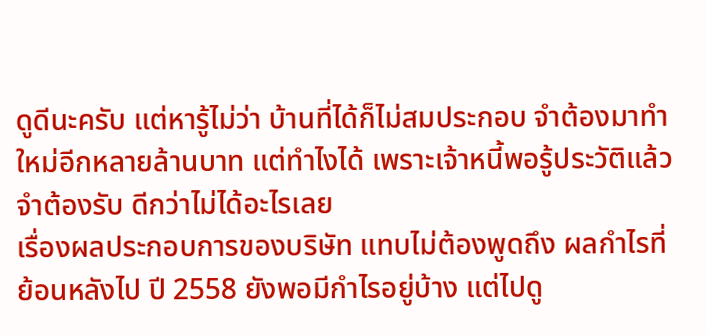ดูดีนะครับ แต่หารู้ไม่ว่า บ้านที่ได้ก็ไม่สมประกอบ จำต้องมาทำใหม่อีกหลายล้านบาท แต่ทำไงได้ เพราะเจ้าหนี้พอรู้ประวัติแล้ว จำต้องรับ ดีกว่าไม่ได้อะไรเลย
เรื่องผลประกอบการของบริษัท แทบไม่ต้องพูดถึง ผลกำไรที่ย้อนหลังไป ปี 2558 ยังพอมีกำไรอยู่บ้าง แต่ไปดู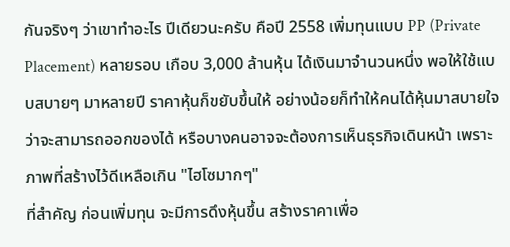กันจริงๆ ว่าเขาทำอะไร ปีเดียวนะครับ คือปี 2558 เพิ่มทุนแบบ PP (Private Placement) หลายรอบ เกือบ 3,000 ล้านหุ้น ได้เงินมาจำนวนหนึ่ง พอให้ใช้แบบสบายๆ มาหลายปี ราคาหุ้นก็ขยับขึ้นให้ อย่างน้อยก็ทำให้คนได้หุ้นมาสบายใจ ว่าจะสามารถออกของได้ หรือบางคนอาจจะต้องการเห็นธุรกิจเดินหน้า เพราะภาพที่สร้างไว้ดีเหลือเกิน "ไฮโซมากๆ"
ที่สำคัญ ก่อนเพิ่มทุน จะมีการดึงหุ้นขึ้น สร้างราคาเพื่อ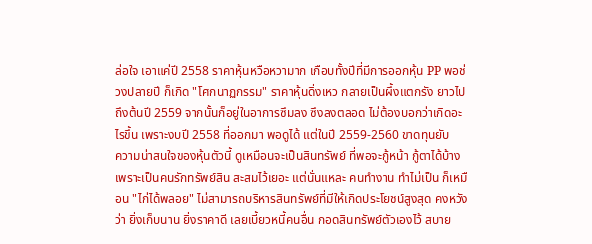ล่อใจ เอาแค่ปี 2558 ราคาหุ้นหวือหวามาก เกือบทั้งปีที่มีการออกหุ้น PP พอช่วงปลายปี ก็เกิด "โศกนาฏกรรม" ราคาหุ้นดิ่งเหว กลายเป็นผึ้งแตกรัง ยาวไปถึงต้นปี 2559 จากนั้นก็อยู่ในอาการซึมลง ซึงลงตลอด ไม่ต้องบอกว่าเกิดอะไรขึ้น เพราะงบปี 2558 ที่ออกมา พอดูได้ แต่ในปี 2559-2560 ขาดทุนยับ
ความน่าสนใจของหุ้นตัวนี้ ดูเหมือนจะเป็นสินทรัพย์ ที่พอจะกู้หน้า กู้ตาได้บ้าง เพราะเป็นคนรักทรัพย์สิน สะสมไว้เยอะ แต่นั่นแหละ คนทำงาน ทำไม่เป็น ก็เหมือน "ไก่ได้พลอย" ไม่สามารถบริหารสินทรัพย์ที่มีให้เกิดประโยชน์สูงสุด คงหวังว่า ยิ่งเก็บนาน ยิ่งราคาดี เลยเบี้ยวหนี้คนอื่น กอดสินทรัพย์ตัวเองไว้ สบาย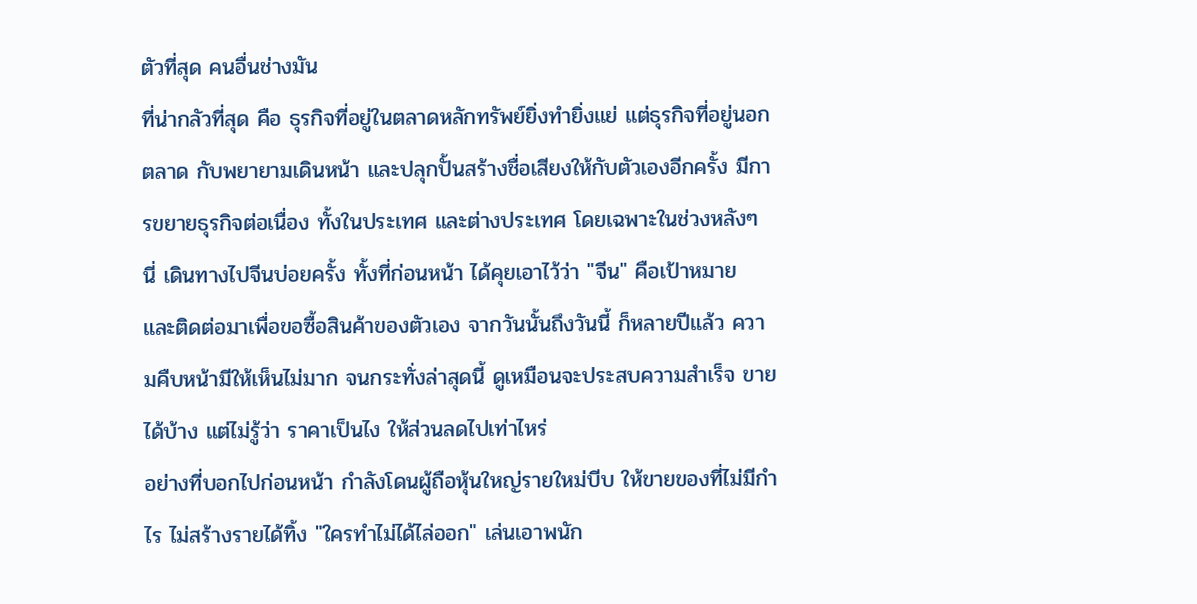ตัวที่สุด คนอื่นช่างมัน
ที่น่ากลัวที่สุด คือ ธุรกิจที่อยู่ในตลาดหลักทรัพย์ยิ่งทำยิ่งแย่ แต่ธุรกิจที่อยู่นอกตลาด กับพยายามเดินหน้า และปลุกปั้นสร้างชื่อเสียงให้กับตัวเองอีกครั้ง มีการขยายธุรกิจต่อเนื่อง ทั้งในประเทศ และต่างประเทศ โดยเฉพาะในช่วงหลังๆ นี่ เดินทางไปจีนบ่อยครั้ง ทั้งที่ก่อนหน้า ได้คุยเอาไว้ว่า "จีน" คือเป้าหมาย และติดต่อมาเพื่อขอซื้อสินค้าของตัวเอง จากวันนั้นถึงวันนี้ ก็หลายปีแล้ว ความคืบหน้ามีให้เห็นไม่มาก จนกระทั่งล่าสุดนี้ ดูเหมือนจะประสบความสำเร็จ ขายได้บ้าง แต่ไม่รู้ว่า ราคาเป็นไง ให้ส่วนลดไปเท่าไหร่
อย่างที่บอกไปก่อนหน้า กำลังโดนผู้ถือหุ้นใหญ่รายใหม่บีบ ให้ขายของที่ไม่มีกำไร ไม่สร้างรายได้ทิ้ง "ใครทำไม่ได้ไล่ออก" เล่นเอาพนัก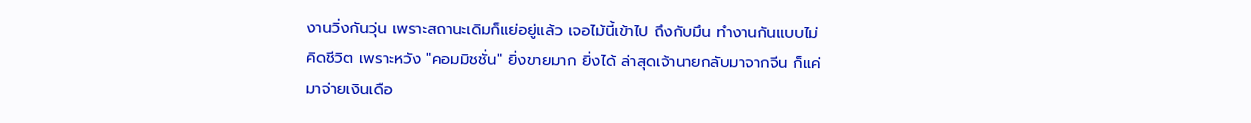งานวิ่งกันวุ่น เพราะสถานะเดิมก็แย่อยู่แล้ว เจอไม้นี้เข้าไป ถึงกับมึน ทำงานกันแบบไม่คิดชีวิต เพราะหวัง "คอมมิชชั่น" ยิ่งขายมาก ยิ่งได้ ล่าสุดเจ้านายกลับมาจากจีน ก็แค่มาจ่ายเงินเดือ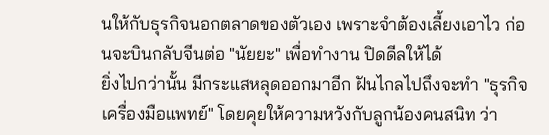นให้กับธุรกิจนอกตลาดของตัวเอง เพราะจำต้องเลี้ยงเอาไว ก่อนจะบินกลับจีนต่อ "นัยยะ" เพื่อทำงาน ปิดดีลให้ได้
ยิ่งไปกว่านั้น มีกระแสหลุดออกมาอีก ฝันไกลไปถึงจะทำ "ธุรกิจเครื่องมือแพทย์" โดยคุยให้ความหวังกับลูกน้องคนสนิท ว่า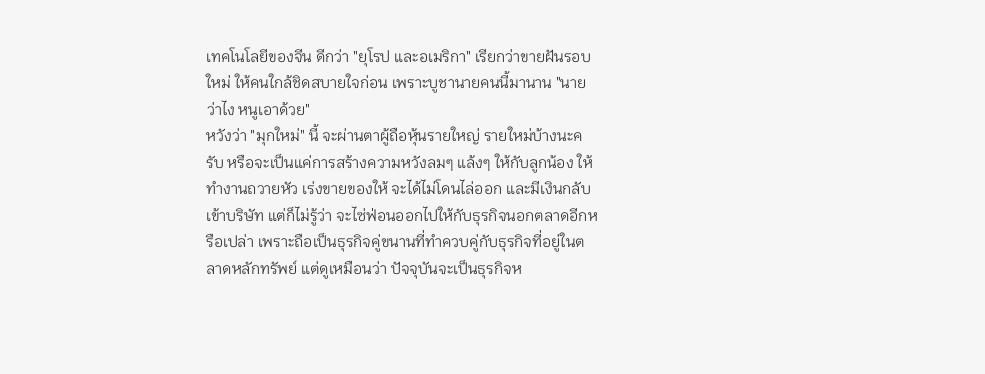เทคโนโลยีของจีน ดีกว่า "ยุโรป และอเมริกา" เรียกว่าขายฝันรอบใหม่ ให้คนใกล้ชิดสบายใจก่อน เพราะบูชานายคนนี้มานาน "นายว่าไง หนูเอาด้วย"
หวังว่า "มุกใหม่" นี้ จะผ่านตาผู้ถือหุ้นรายใหญ่ รายใหม่บ้างนะครับ หรือจะเป็นแค่การสร้างความหวังลมๆ แล้งๆ ให้กับลูกน้อง ให้ทำงานถวายหัว เร่งขายของให้ จะได้ไม่โดนไล่ออก และมีเงินกลับเข้าบริษัท แต่ก็ไม่รู้ว่า จะไซ่ฟ่อนออกไปให้กับธุรกิจนอกตลาดอีกหรือเปล่า เพราะถือเป็นธุรกิจคู่ขนานที่ทำควบคู่กับธุรกิจที่อยู่ในตลาดหลักทรัพย์ แต่ดูเหมือนว่า ปัจจุบันจะเป็นธุรกิจห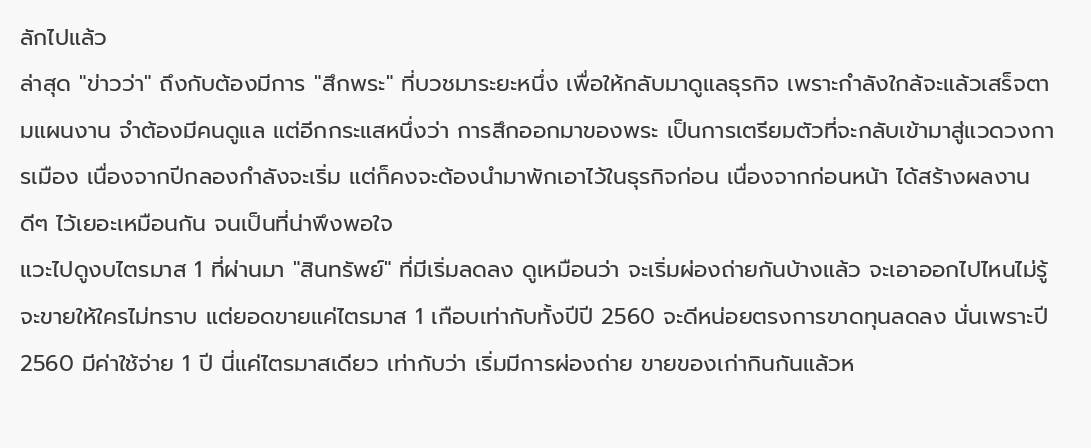ลักไปแล้ว
ล่าสุด "ข่าวว่า" ถึงกับต้องมีการ "สึกพระ" ที่บวชมาระยะหนึ่ง เพื่อให้กลับมาดูแลธุรกิจ เพราะกำลังใกล้จะแล้วเสร็จตามแผนงาน จำต้องมีคนดูแล แต่อีกกระแสหนึ่งว่า การสึกออกมาของพระ เป็นการเตรียมตัวที่จะกลับเข้ามาสู่แวดวงการเมือง เนื่องจากปีกลองกำลังจะเริ่ม แต่ก็คงจะต้องนำมาพักเอาไว้ในธุรกิจก่อน เนื่องจากก่อนหน้า ได้สร้างผลงานดีๆ ไว้เยอะเหมือนกัน จนเป็นที่น่าพึงพอใจ
แวะไปดูงบไตรมาส 1 ที่ผ่านมา "สินทรัพย์" ที่มีเริ่มลดลง ดูเหมือนว่า จะเริ่มผ่องถ่ายกันบ้างแล้ว จะเอาออกไปไหนไม่รู้ จะขายให้ใครไม่ทราบ แต่ยอดขายแค่ไตรมาส 1 เกือบเท่ากับทั้งปีปี 2560 จะดีหน่อยตรงการขาดทุนลดลง นั่นเพราะปี 2560 มีค่าใช้จ่าย 1 ปี นี่แค่ไตรมาสเดียว เท่ากับว่า เริ่มมีการผ่องถ่าย ขายของเก่ากินกันแล้วห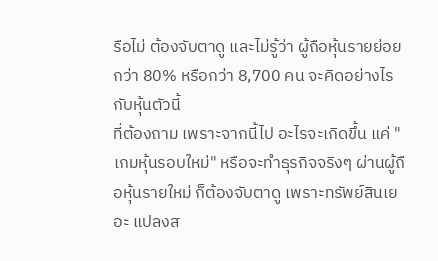รือไม่ ต้องจับตาดู และไม่รู้ว่า ผู้ถือหุ้นรายย่อยกว่า 80% หรือกว่า 8,700 คน จะคิดอย่างไรกับหุ้นตัวนี้
ที่ต้องถาม เพราะจากนี้ไป อะไรจะเกิดขึ้น แค่ "เกมหุ้นรอบใหม่" หรือจะทำธุรกิจจริงๆ ผ่านผู้ถือหุ้นรายใหม่ ก็ต้องจับตาดู เพราะทรัพย์สินเยอะ แปลงส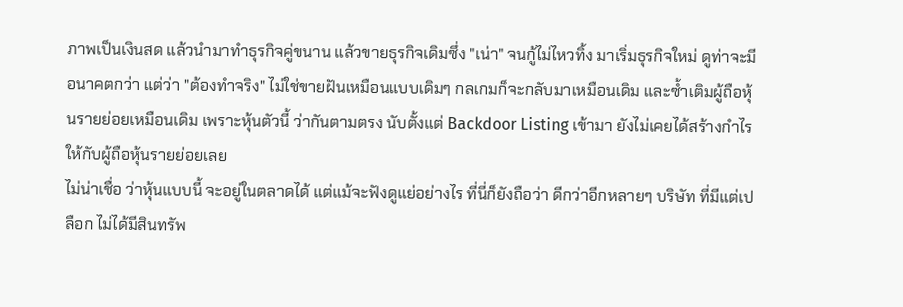ภาพเป็นเงินสด แล้วนำมาทำธุรกิจคู่ขนาน แล้วขายธุรกิจเดิมซึ่ง "เน่า" จนกู้ไม่ไหวทิ้ง มาเริ่มธุรกิจใหม่ ดูท่าจะมีอนาคตกว่า แต่ว่า "ต้องทำจริง" ไม่ใช่ขายฝันเหมือนแบบเดิมๆ กลเกมก็จะกลับมาเหมือนเดิม และซ้ำเติมผู้ถือหุ้นรายย่อยเหมือนเดิม เพราะหุ้นตัวนี้ ว่ากันตามตรง นับตั้งแต่ Backdoor Listing เข้ามา ยังไม่เคยได้สร้างกำไรให้กับผู้ถือหุ้นรายย่อยเลย
ไม่น่าเชื่อ ว่าหุ้นแบบนี้ จะอยู่ในตลาดได้ แต่แม้จะฟังดูแย่อย่างไร ที่นี่ก็ยังถือว่า ดีกว่าอีกหลายๆ บริษัท ที่มีแต่เปลือก ไม่ได้มีสินทรัพ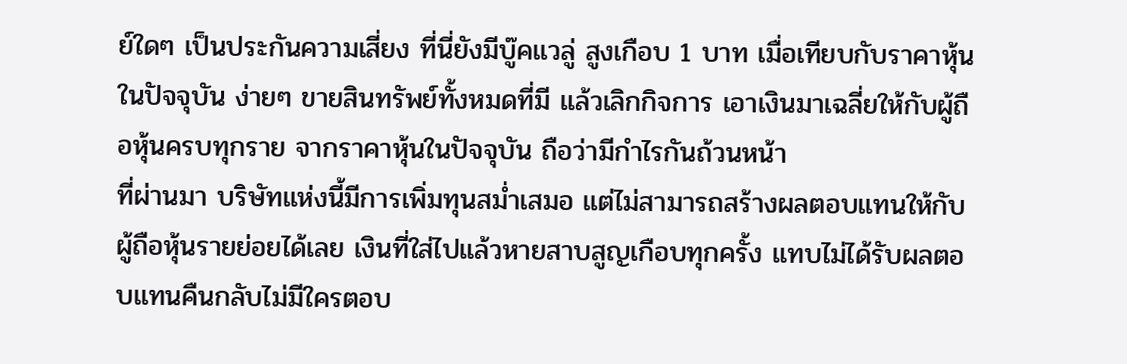ย์ใดๆ เป็นประกันความเสี่ยง ที่นี่ยังมีบู๊คแวลู่ สูงเกือบ 1 บาท เมื่อเทียบกับราคาหุ้นในปัจจุบัน ง่ายๆ ขายสินทรัพย์ทั้งหมดที่มี แล้วเลิกกิจการ เอาเงินมาเฉลี่ยให้กับผู้ถือหุ้นครบทุกราย จากราคาหุ้นในปัจจุบัน ถือว่ามีกำไรกันถ้วนหน้า
ที่ผ่านมา บริษัทแห่งนี้มีการเพิ่มทุนสม่ำเสมอ แต่ไม่สามารถสร้างผลตอบแทนให้กับผู้ถือหุ้นรายย่อยได้เลย เงินที่ใส่ไปแล้วหายสาบสูญเกือบทุกครั้ง แทบไม่ได้รับผลตอบแทนคืนกลับไม่มีใครตอบ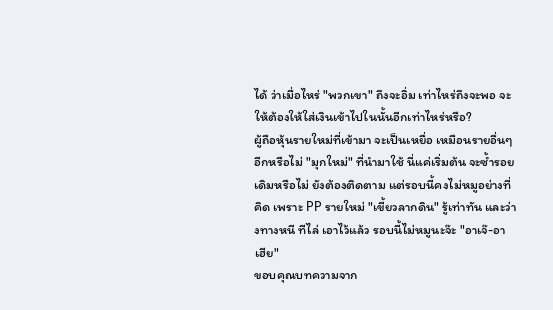ได้ ว่าเมื่อไหร่ "พวกเขา" ถึงจะอิ่ม เท่าไหร่ถึงจะพอ จะให้ต้องให้ใส่เงินเข้าไปในนั้นอีกเท่าไหร่หรือ?
ผู้ถือหุ้นรายใหม่ที่เข้ามา จะเป็นเหยื่อ เหมือนรายอื่นๆ อีกหรือไม่ "มุกใหม่" ที่นำมาใช้ นี่แค่เริ่มต้น จะซ้ำรอยเดิมหรือไม่ ยังต้องติดตาม แต่รอบนี้คงไม่หมูอย่างที่คิด เพราะ PP รายใหม่ "เขี้ยวลากดิน" รู้เท่าทัน และว่างทางหนี ทีไล่ เอาไว้แล้ว รอบนี้ไม่หมูนะจ๊ะ "อาเจ๊-อาเฮีย"
ขอบคุณบทความจาก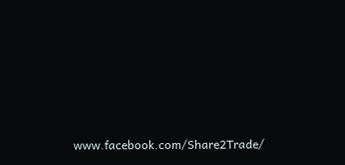www.facebook.com/Share2Trade/